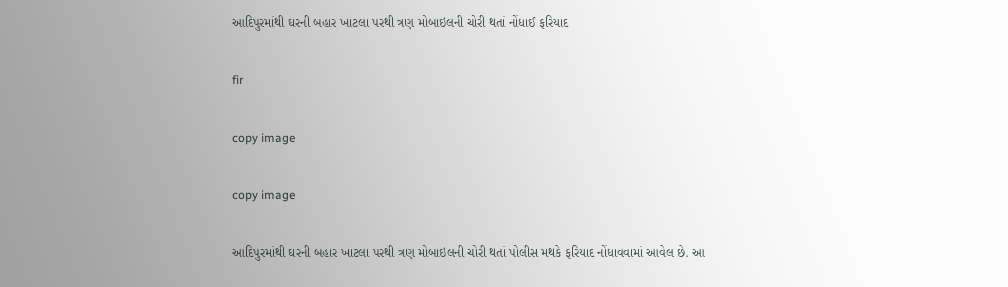આદિપુરમાંથી ઘરની બહાર ખાટલા પરથી ત્રણ મોબાઇલની ચોરી થતાં નોંધાઈ ફરિયાદ

fir

copy image

copy image

આદિપુરમાંથી ઘરની બહાર ખાટલા પરથી ત્રણ મોબાઇલની ચોરી થતાં પોલીસ મથકે ફરિયાદ નોંધાવવામાં આવેલ છે. આ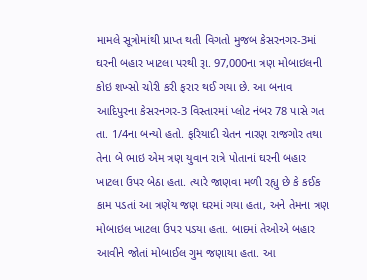મામલે સૂત્રોમાંથી પ્રાપ્ત થતી વિગતો મુજબ કેસરનગર-3માં ઘરની બહાર ખાટલા પરથી રૂા. 97,000ના ત્રણ મોબાઇલની કોઇ શખ્સો ચોરી કરી ફરાર થઈ ગયા છે. આ બનાવ આદિપુરના કેસરનગર-3 વિસ્તારમાં પ્લોટ નંબર 78 પાસે ગત તા. 1/4ના બન્યો હતો. ફરિયાદી ચેતન નારણ રાજગોર તથા તેના બે ભાઇ એમ ત્રણ યુવાન રાત્રે પોતાનાં ઘરની બહાર ખાટલા ઉપર બેઠા હતા. ત્યારે જાણવા મળી રહ્યુ છે કે કઈક કામ પડતાં આ ત્રણેય જણ ઘરમાં ગયા હતા, અને તેમના ત્રણ મોબાઇલ ખાટલા ઉપર પડયા હતા. બાદમાં તેઓએ બહાર આવીને જોતાં મોબાઈલ ગુમ જણાયા હતા. આ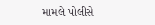મામલે પોલીસે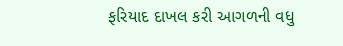ફરિયાદ દાખલ કરી આગળની વધુ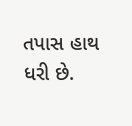તપાસ હાથ ધરી છે.